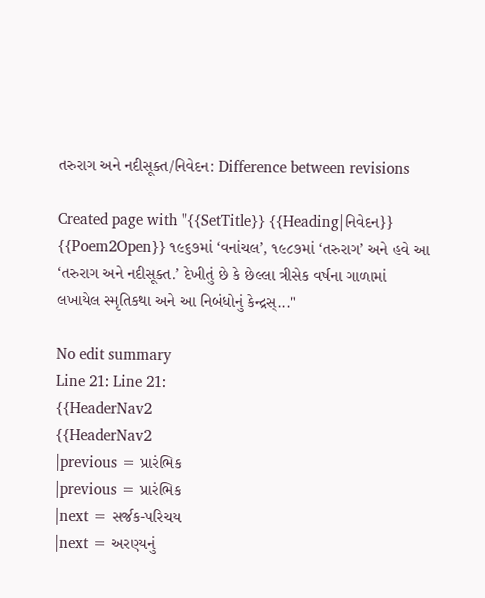તરુરાગ અને નદીસૂક્ત/નિવેદન: Difference between revisions

Created page with "{{SetTitle}} {{Heading|નિવેદન}} {{Poem2Open}} ૧૯૬૭માં ‘વનાંચલ’, ૧૯૮૭માં ‘તરુરાગ’ અને હવે આ ‘તરુરાગ અને નદીસૂક્ત.’ દેખીતું છે કે છેલ્લા ત્રીસેક વર્ષના ગાળામાં લખાયેલ સ્મૃતિકથા અને આ નિબંધોનું કેન્દ્રસ્..."

No edit summary
Line 21: Line 21:
{{HeaderNav2
{{HeaderNav2
|previous = પ્રારંભિક
|previous = પ્રારંભિક
|next = સર્જક-પરિચય
|next = અરણ્યનું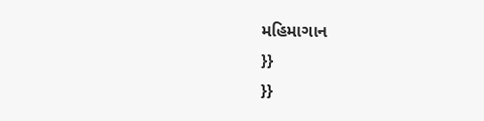મહિમાગાન
}}
}}